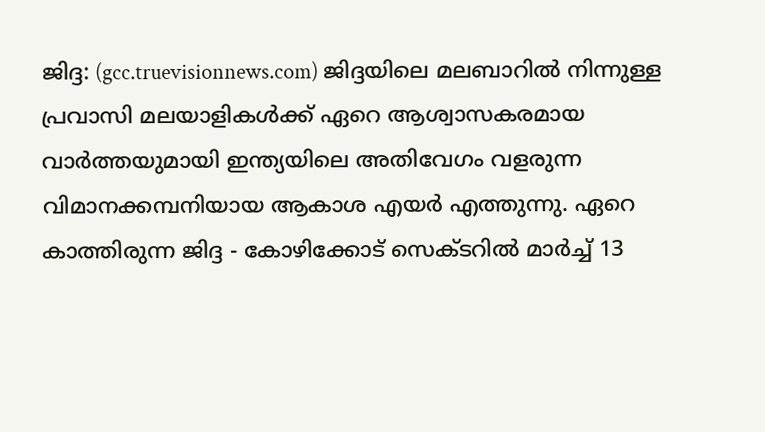ജിദ്ദ: (gcc.truevisionnews.com) ജിദ്ദയിലെ മലബാറിൽ നിന്നുള്ള പ്രവാസി മലയാളികൾക്ക് ഏറെ ആശ്വാസകരമായ വാർത്തയുമായി ഇന്ത്യയിലെ അതിവേഗം വളരുന്ന വിമാനക്കമ്പനിയായ ആകാശ എയർ എത്തുന്നു. ഏറെ കാത്തിരുന്ന ജിദ്ദ - കോഴിക്കോട് സെക്ടറിൽ മാർച്ച് 13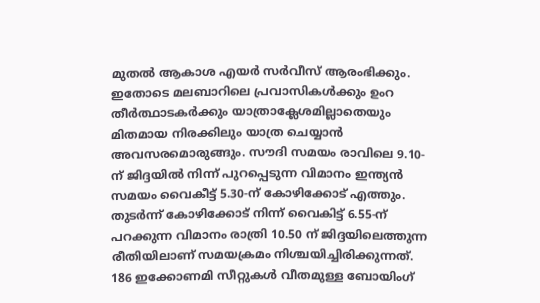മുതൽ ആകാശ എയർ സർവീസ് ആരംഭിക്കും.
ഇതോടെ മലബാറിലെ പ്രവാസികൾക്കും ഉംറ തീർത്ഥാടകർക്കും യാത്രാക്ലേശമില്ലാതെയും മിതമായ നിരക്കിലും യാത്ര ചെയ്യാൻ അവസരമൊരുങ്ങും. സൗദി സമയം രാവിലെ 9.10-ന് ജിദ്ദയിൽ നിന്ന് പുറപ്പെടുന്ന വിമാനം ഇന്ത്യൻ സമയം വൈകീട്ട് 5.30-ന് കോഴിക്കോട് എത്തും. തുടർന്ന് കോഴിക്കോട് നിന്ന് വൈകിട്ട് 6.55-ന് പറക്കുന്ന വിമാനം രാത്രി 10.50 ന് ജിദ്ദയിലെത്തുന്ന രീതിയിലാണ് സമയക്രമം നിശ്ചയിച്ചിരിക്കുന്നത്. 186 ഇക്കോണമി സീറ്റുകൾ വീതമുള്ള ബോയിംഗ്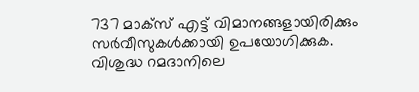737 മാക്സ് എട്ട് വിമാനങ്ങളായിരിക്കും സർവീസുകൾക്കായി ഉപയോഗിക്കുക.
വിശുദ്ധ റമദാനിലെ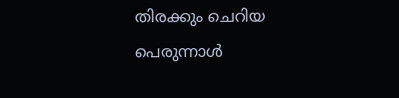തിരക്കും ചെറിയ പെരുന്നാൾ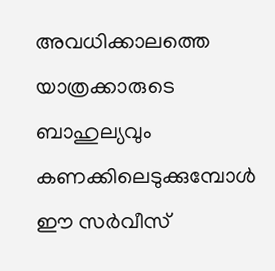അവധിക്കാലത്തെ യാത്രക്കാരുടെ ബാഹുല്യവും കണക്കിലെടുക്കുമ്പോൾ ഈ സർവീസ്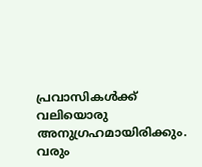പ്രവാസികൾക്ക് വലിയൊരു അനുഗ്രഹമായിരിക്കും. വരും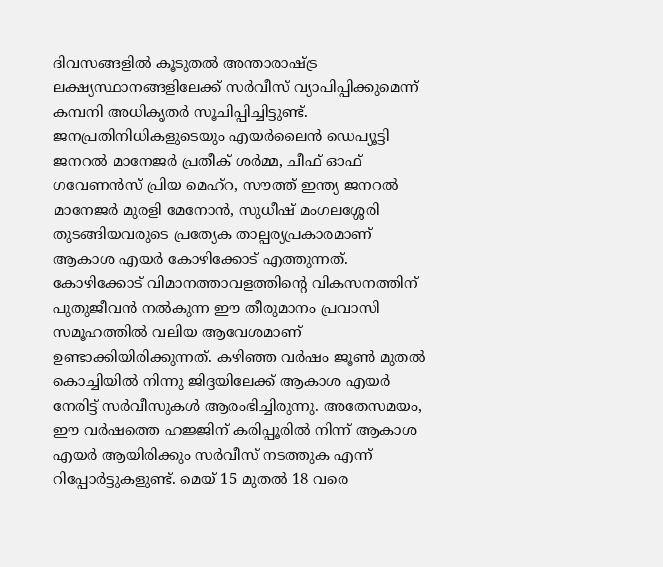ദിവസങ്ങളിൽ കൂടുതൽ അന്താരാഷ്ട്ര ലക്ഷ്യസ്ഥാനങ്ങളിലേക്ക് സർവീസ് വ്യാപിപ്പിക്കുമെന്ന് കമ്പനി അധികൃതർ സൂചിപ്പിച്ചിട്ടുണ്ട്.
ജനപ്രതിനിധികളുടെയും എയർലൈൻ ഡെപ്യൂട്ടി ജനറൽ മാനേജർ പ്രതീക് ശർമ്മ, ചീഫ് ഓഫ് ഗവേണൻസ് പ്രിയ മെഹ്റ, സൗത്ത് ഇന്ത്യ ജനറൽ മാനേജർ മുരളി മേനോൻ, സുധീഷ് മംഗലശ്ശേരി തുടങ്ങിയവരുടെ പ്രത്യേക താല്പര്യപ്രകാരമാണ് ആകാശ എയർ കോഴിക്കോട് എത്തുന്നത്.
കോഴിക്കോട് വിമാനത്താവളത്തിന്റെ വികസനത്തിന് പുതുജീവൻ നൽകുന്ന ഈ തീരുമാനം പ്രവാസി സമൂഹത്തിൽ വലിയ ആവേശമാണ് ഉണ്ടാക്കിയിരിക്കുന്നത്. കഴിഞ്ഞ വർഷം ജൂൺ മുതൽ കൊച്ചിയിൽ നിന്നു ജിദ്ദയിലേക്ക് ആകാശ എയർ നേരിട്ട് സർവീസുകൾ ആരംഭിച്ചിരുന്നു. അതേസമയം, ഈ വർഷത്തെ ഹജ്ജിന് കരിപ്പൂരിൽ നിന്ന് ആകാശ എയർ ആയിരിക്കും സർവീസ് നടത്തുക എന്ന് റിപ്പോർട്ടുകളുണ്ട്. മെയ് 15 മുതൽ 18 വരെ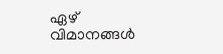ഏഴ് വിമാനങ്ങൾ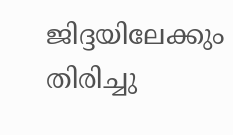ജിദ്ദയിലേക്കും തിരിച്ചു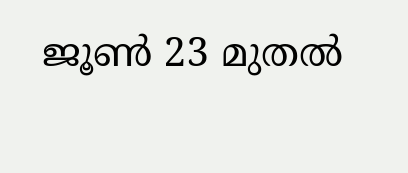ജൂൺ 23 മുതൽ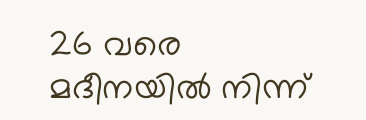26 വരെ മദീനയിൽ നിന്ന്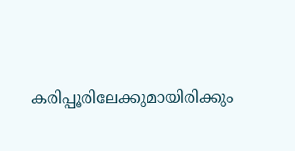കരിപ്പൂരിലേക്കുമായിരിക്കും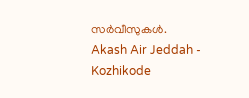സർവീസുകൾ.
Akash Air Jeddah - Kozhikode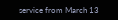service from March 13